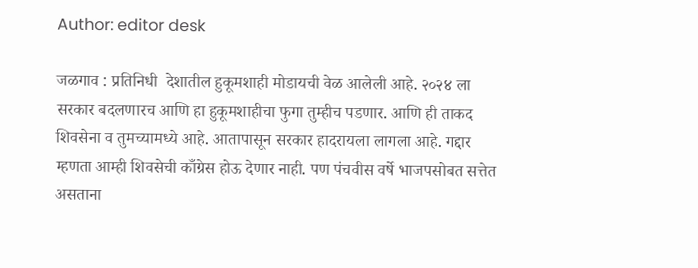Author: editor desk

जळगाव : प्रतिनिधी  देशातील हुकूमशाही मोडायची वेळ आलेली आहे. २०२४ ला सरकार बदलणारच आणि हा हुकूमशाहीचा फुगा तुम्हीच पडणार. आणि ही ताकद शिवसेना व तुमच्यामध्ये आहे. आतापासून सरकार हादरायला लागला आहे. गद्दार म्हणता आम्ही शिवसेची काँग्रेस होऊ देणार नाही. पण पंचवीस वर्षे भाजपसोबत सत्तेत असताना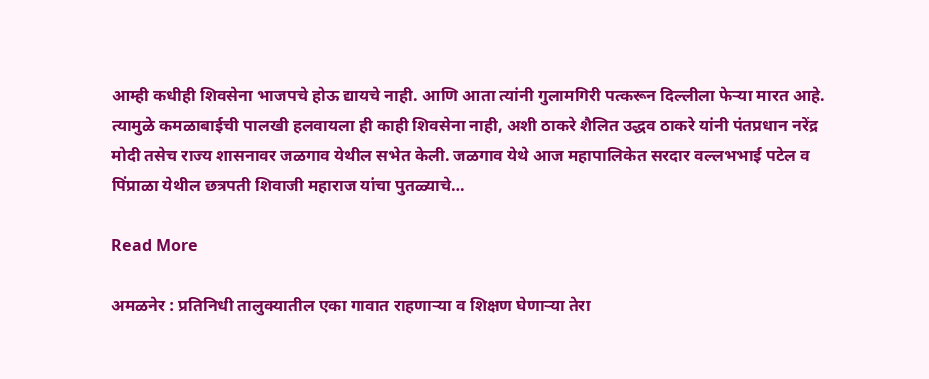आम्ही कधीही शिवसेना भाजपचे होऊ द्यायचे नाही. आणि आता त्यांनी गुलामगिरी पत्करून दिल्लीला फेऱ्या मारत आहे. त्यामुळे कमळाबाईची पालखी हलवायला ही काही शिवसेना नाही, अशी ठाकरे शैलित उद्धव ठाकरे यांनी पंतप्रधान नरेंद्र मोदी तसेच राज्य शासनावर जळगाव येथील सभेत केली. जळगाव येथे आज महापालिकेत सरदार वल्लभभाई पटेल व पिंप्राळा येथील छत्रपती शिवाजी महाराज यांचा पुतळ्याचे…

Read More

अमळनेर : प्रतिनिधी तालुक्यातील एका गावात राहणाऱ्या व शिक्षण घेणाऱ्या तेरा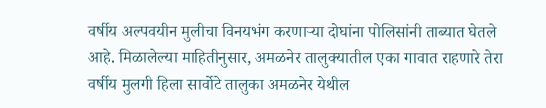वर्षीय अल्पवयीन मुलीचा विनयभंग करणाऱ्या दोघांना पोलिसांनी ताब्यात घेतले आहे. मिळालेल्या माहितीनुसार, अमळनेर तालुक्यातील एका गावात राहणारे तेरा वर्षीय मुलगी हिला सार्वोटे तालुका अमळनेर येथील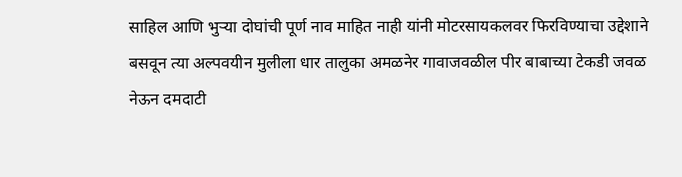साहिल आणि भुऱ्या दोघांची पूर्ण नाव माहित नाही यांनी मोटरसायकलवर फिरविण्याचा उद्देशाने बसवून त्या अल्पवयीन मुलीला धार तालुका अमळनेर गावाजवळील पीर बाबाच्या टेकडी जवळ नेऊन दमदाटी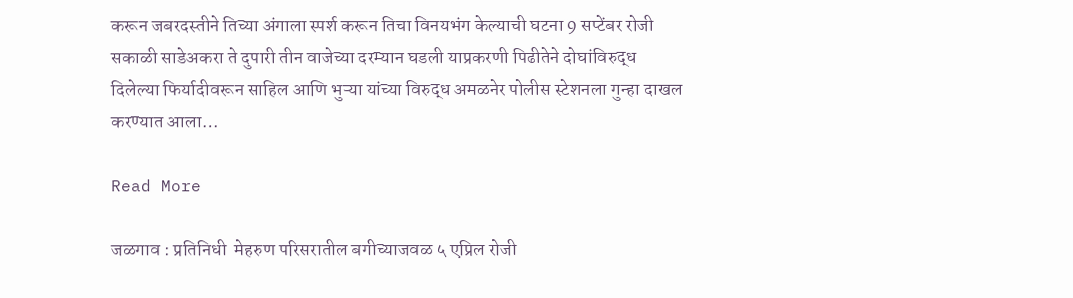करून जबरदस्तीने तिच्या अंगाला स्पर्श करून तिचा विनयभंग केल्याची घटना 9 सप्टेंबर रोजी सकाळी साडेअकरा ते दुपारी तीन वाजेच्या दरम्यान घडली याप्रकरणी पिढीतेने दोघांविरुद्ध दिलेल्या फिर्यादीवरून साहिल आणि भुऱ्या यांच्या विरुद्ध अमळनेर पोलीस स्टेशनला गुन्हा दाखल करण्यात आला…

Read More

जळगाव : प्रतिनिधी  मेहरुण परिसरातील बगीच्याजवळ ५ एप्रिल रोजी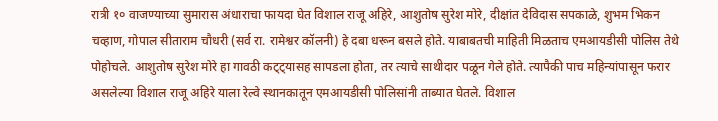रात्री १० वाजण्याच्या सुमारास अंधाराचा फायदा घेत विशाल राजू अहिरे, आशुतोष सुरेश मोरे, दीक्षांत देविदास सपकाळे, शुभम भिकन चव्हाण, गोपाल सीताराम चौधरी (सर्व रा. रामेश्वर कॉलनी) हे दबा धरून बसले होते. याबाबतची माहिती मिळताच एमआयडीसी पोलिस तेथे पोहोचले. आशुतोष सुरेश मोरे हा गावठी कट्ट्यासह सापडला होता, तर त्याचे साथीदार पळून गेले होते. त्यापैकी पाच महिन्यांपासून फरार असलेल्या विशाल राजू अहिरे याला रेल्वे स्थानकातून एमआयडीसी पोलिसांनी ताब्यात घेतले. विशाल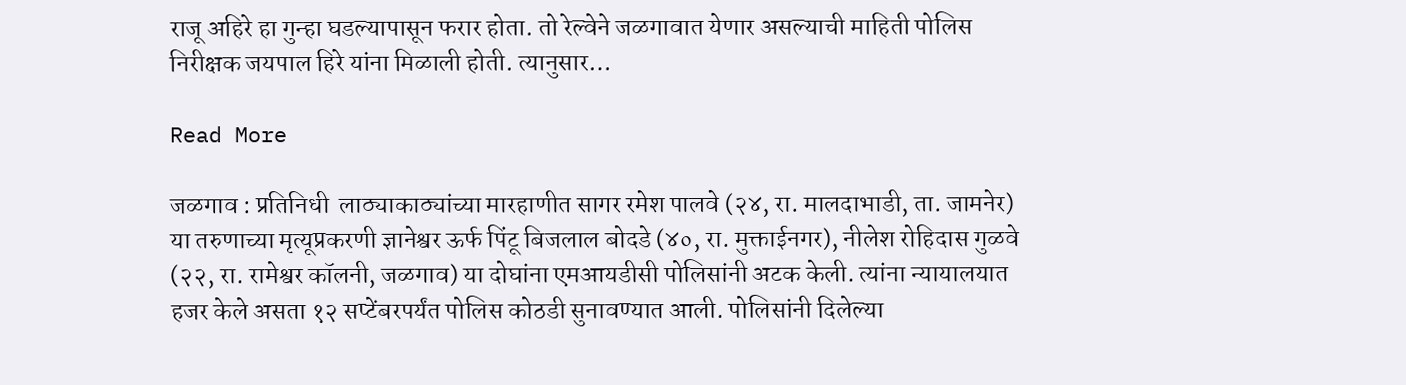राजू अहिरे हा गुन्हा घडल्यापासून फरार होता. तो रेल्वेने जळगावात येणार असल्याची माहिती पोलिस निरीक्षक जयपाल हिरे यांना मिळाली होती. त्यानुसार…

Read More

जळगाव : प्रतिनिधी  लाठ्याकाठ्यांच्या मारहाणीत सागर रमेश पालवे (२४, रा. मालदाभाडी, ता. जामनेर) या तरुणाच्या मृत्यूप्रकरणी ज्ञानेश्वर ऊर्फ पिंटू बिजलाल बोदडे (४०, रा. मुक्ताईनगर), नीलेश रोहिदास गुळवे (२२, रा. रामेश्वर कॉलनी, जळगाव) या दोघांना एमआयडीसी पोलिसांनी अटक केली. त्यांना न्यायालयात हजर केले असता १२ सप्टेंबरपर्यंत पोलिस कोठडी सुनावण्यात आली. पोलिसांनी दिलेल्या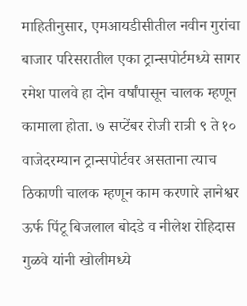माहितीनुसार, एमआयडीसीतील नवीन गुरांचा बाजार परिसरातील एका ट्रान्सपोर्टमध्ये सागर रमेश पालवे हा दोन वर्षांपासून चालक म्हणून कामाला होता. ७ सप्टेंबर रोजी रात्री ९ ते १० वाजेदरम्यान ट्रान्सपोर्टवर असताना त्याच ठिकाणी चालक म्हणून काम करणारे ज्ञानेश्वर ऊर्फ पिंटू बिजलाल बोदडे व नीलेश रोहिदास गुळवे यांनी खोलीमध्ये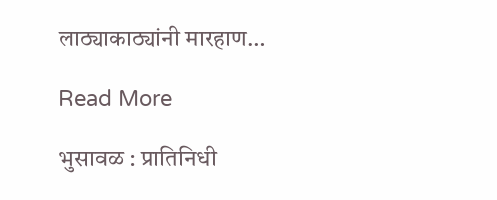लाठ्याकाठ्यांनी मारहाण…

Read More

भुसावळ : प्रातिनिधी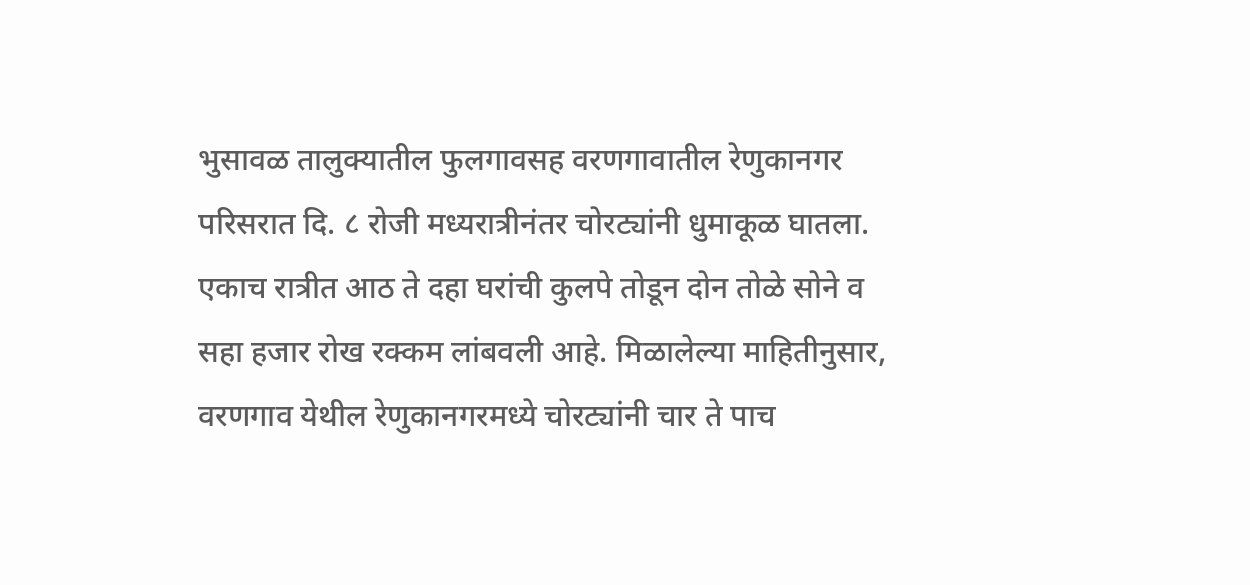भुसावळ तालुक्यातील फुलगावसह वरणगावातील रेणुकानगर परिसरात दि. ८ रोजी मध्यरात्रीनंतर चोरट्यांनी धुमाकूळ घातला. एकाच रात्रीत आठ ते दहा घरांची कुलपे तोडून दोन तोळे सोने व सहा हजार रोख रक्कम लांबवली आहे. मिळालेल्या माहितीनुसार, वरणगाव येथील रेणुकानगरमध्ये चोरट्यांनी चार ते पाच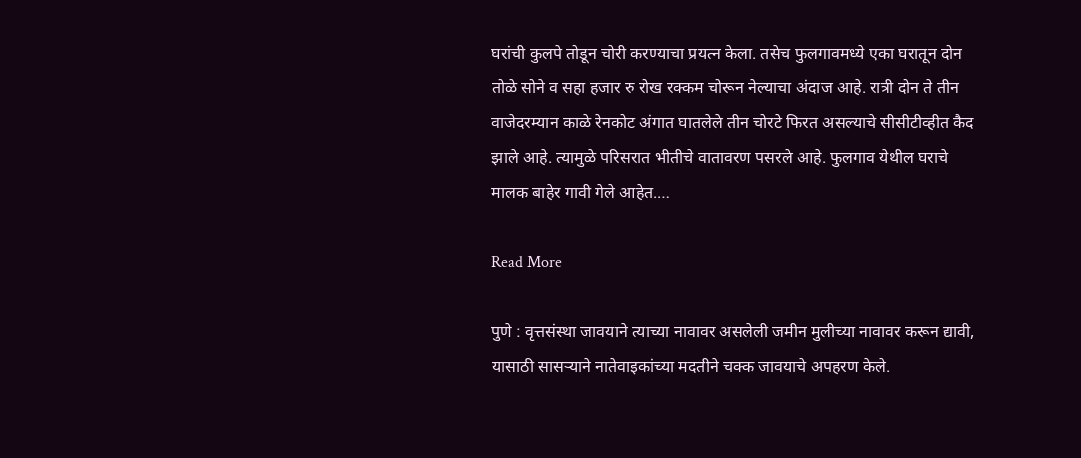घरांची कुलपे तोडून चोरी करण्याचा प्रयत्न केला. तसेच फुलगावमध्ये एका घरातून दोन तोळे सोने व सहा हजार रु रोख रक्कम चोरून नेल्याचा अंदाज आहे. रात्री दोन ते तीन वाजेदरम्यान काळे रेनकोट अंगात घातलेले तीन चोरटे फिरत असल्याचे सीसीटीव्हीत कैद झाले आहे. त्यामुळे परिसरात भीतीचे वातावरण पसरले आहे. फुलगाव येथील घराचे मालक बाहेर गावी गेले आहेत.…

Read More

पुणे : वृत्तसंस्था जावयाने त्याच्या नावावर असलेली जमीन मुलीच्या नावावर करून द्यावी, यासाठी सासऱ्याने नातेवाइकांच्या मदतीने चक्क जावयाचे अपहरण केले.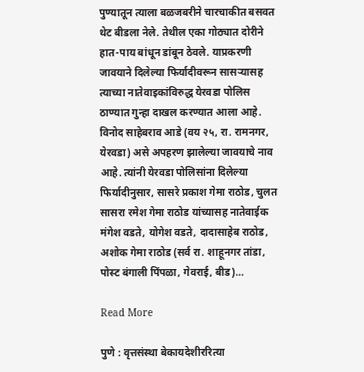पुण्यातून त्याला बळजबरीने चारचाकीत बसवत थेट बीडला नेले. तेथील एका गोठ्यात दोरीने हात-पाय बांधून डांबून ठेवले. याप्रकरणी जावयाने दिलेल्या फिर्यादीवरून सासऱ्यासह त्याच्या नातेवाइकांविरुद्ध येरवडा पोलिस ठाण्यात गुन्हा दाखल करण्यात आला आहे. विनोद साहेबराव आडे (वय २५, रा. रामनगर, येरवडा) असे अपहरण झालेल्या जावयाचे नाव आहे. त्यांनी येरवडा पोलिसांना दिलेल्या फिर्यादीनुसार, सासरे प्रकाश गेमा राठोड, चुलत सासरा रमेश गेमा राठोड यांच्यासह नातेवाईक मंगेश वडते, योगेश वडते, दादासाहेब राठोड, अशोक गेमा राठोड (सर्व रा. शाहूनगर तांडा, पोस्ट बंगाली पिंपळा, गेवराई, बीड)…

Read More

पुणे : वृत्तसंस्था बेकायदेशीररित्या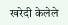खरेदी केलेले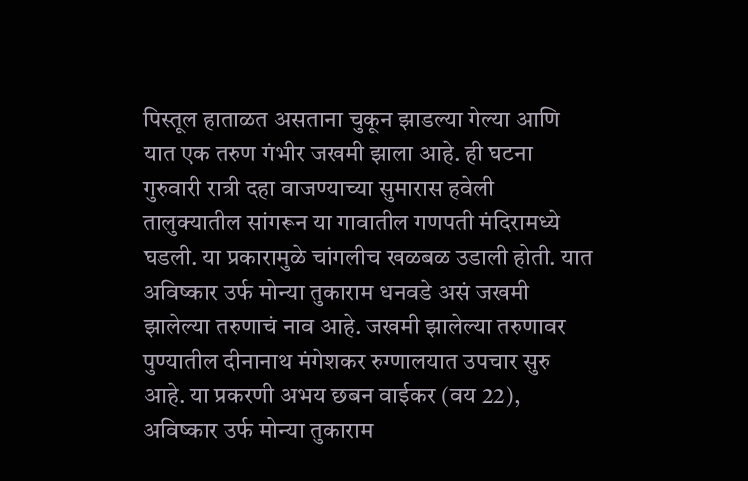पिस्तूल हाताळत असताना चुकून झाडल्या गेल्या आणि यात एक तरुण गंभीर जखमी झाला आहे. ही घटना गुरुवारी रात्री दहा वाजण्याच्या सुमारास हवेली तालुक्यातील सांगरून या गावातील गणपती मंदिरामध्ये घडली. या प्रकारामुळे चांगलीच खळबळ उडाली होती. यात अविष्कार उर्फ मोन्या तुकाराम धनवडे असं जखमी झालेल्या तरुणाचं नाव आहे. जखमी झालेल्या तरुणावर पुण्यातील दीनानाथ मंगेशकर रुग्णालयात उपचार सुरु आहे. या प्रकरणी अभय छबन वाईकर (वय 22), अविष्कार उर्फ मोन्या तुकाराम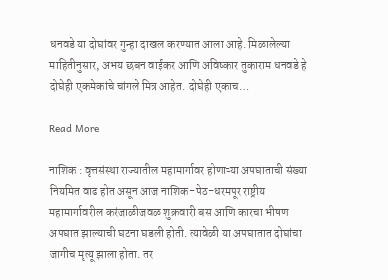धनवडे या दोघांवर गुन्हा दाखल करण्यात आला आहे. मिळालेल्या माहितीनुसार, अभय छबन वाईकर आणि अविष्कार तुकाराम धनवडे हे दोघेही एकमेकांचे चांगले मित्र आहेत. दोघेही एकाच…

Read More

नाशिक : वृत्तसंस्था राज्यातील महामार्गावर होणाऱ्या अपघाताची संख्या नियमित वाढ होत असून आज नाशिक-पेठ-धरमपूर राष्ट्रीय महामार्गावरील करंजाळीजवळ शुक्रवारी बस आणि कारचा भीषण अपघात झाल्याची घटना घडली होती. त्यावेळी या अपघातात दोघांचा जागीच मृत्यू झाला होता. तर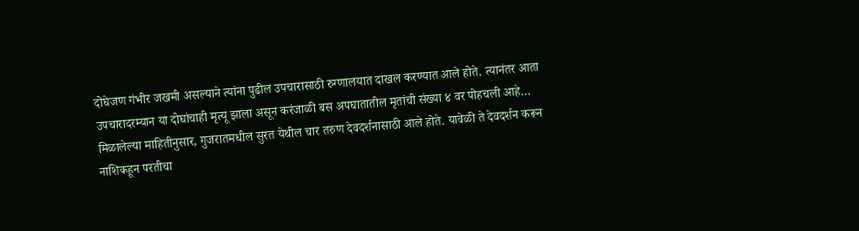दोघेजण गंभीर जखमी असल्याने त्यांना पुढील उपचारासाठी रुग्णालयात दाखल करण्यात आले होते. त्यानंतर आता उपचारादरम्यान या दोघांचाही मृत्यू झाला असून करंजाळी बस अपघातातील मृतांची संख्या ४ वर पोहचली आहे… मिळालेल्या माहितीनुसार, गुजरातमधील सुरत येथील चार तरुण देवदर्शनासाठी आले होते. यावेळी ते देवदर्शन करून नाशिकहून परतीचा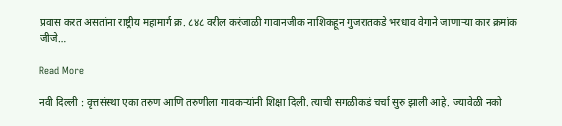प्रवास करत असतांना राष्ट्रीय महामार्ग क्र. ८४८ वरील करंजाळी गावानजीक नाशिकहून गुजरातकडे भरधाव वेगाने जाणाऱ्या कार क्रमांक जीजे…

Read More

नवी दिल्ली : वृत्तसंस्था एका तरुण आणि तरुणीला गावकऱ्यांनी शिक्षा दिली. त्याची सगळीकडं चर्चा सुरु झाली आहे. ज्यावेळी नको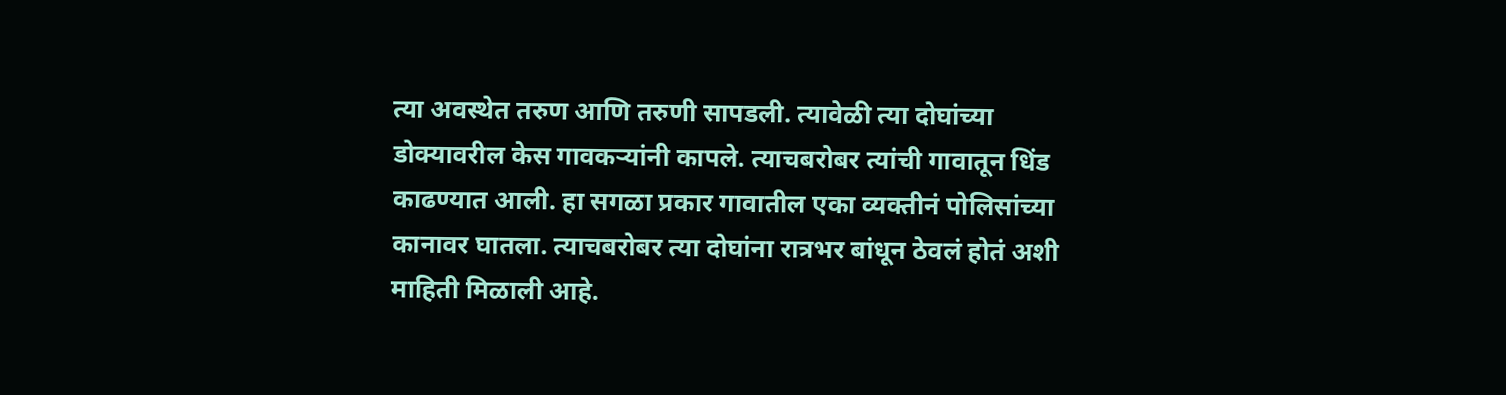त्या अवस्थेत तरुण आणि तरुणी सापडली. त्यावेळी त्या दोघांच्या डोक्यावरील केस गावकऱ्यांनी कापले. त्याचबरोबर त्यांची गावातून धिंड काढण्यात आली. हा सगळा प्रकार गावातील एका व्यक्तीनं पोलिसांच्या कानावर घातला. त्याचबरोबर त्या दोघांना रात्रभर बांधून ठेवलं होतं अशी माहिती मिळाली आहे.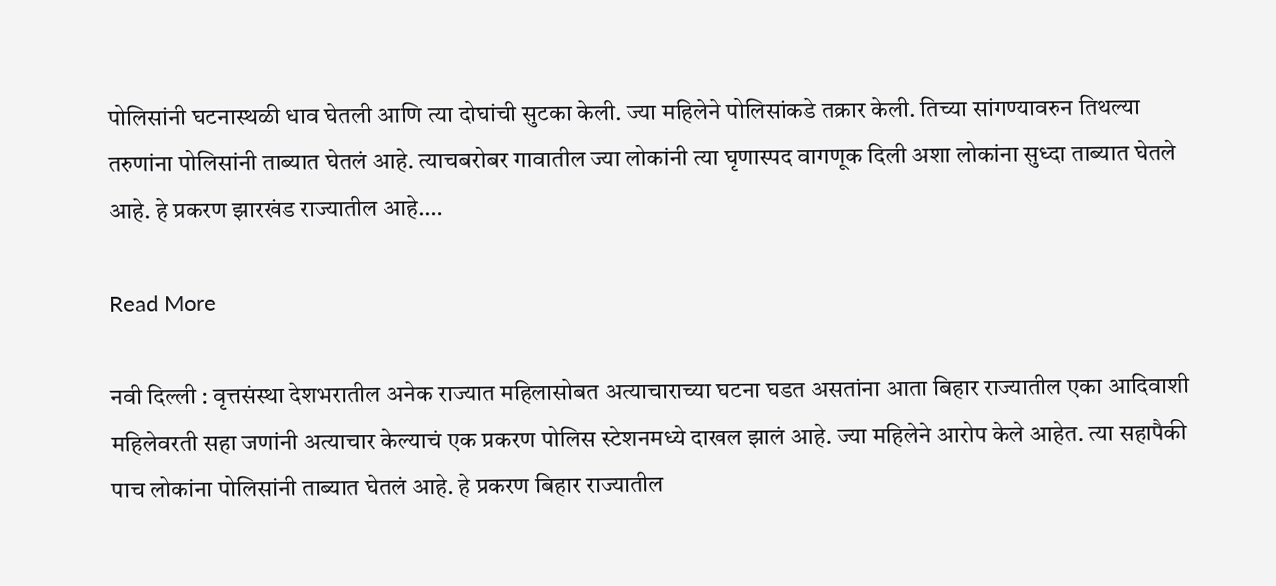पोलिसांनी घटनास्थळी धाव घेतली आणि त्या दोघांची सुटका केली. ज्या महिलेने पोलिसांकडे तक्रार केली. तिच्या सांगण्यावरुन तिथल्या तरुणांना पोलिसांनी ताब्यात घेतलं आहे. त्याचबरोबर गावातील ज्या लोकांनी त्या घृणास्पद वागणूक दिली अशा लोकांना सुध्दा ताब्यात घेतले आहे. हे प्रकरण झारखंड राज्यातील आहे.…

Read More

नवी दिल्ली : वृत्तसंस्था देशभरातील अनेक राज्यात महिलासोबत अत्याचाराच्या घटना घडत असतांना आता बिहार राज्यातील एका आदिवाशी महिलेवरती सहा जणांनी अत्याचार केल्याचं एक प्रकरण पोलिस स्टेशनमध्ये दाखल झालं आहे. ज्या महिलेने आरोप केले आहेत. त्या सहापैकी पाच लोकांना पोलिसांनी ताब्यात घेतलं आहे. हे प्रकरण बिहार राज्यातील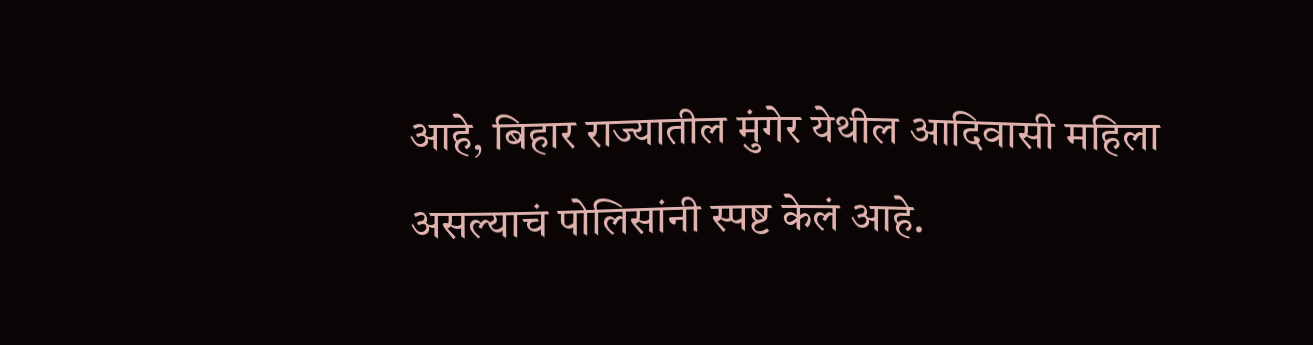आहे, बिहार राज्यातील मुंगेर येथील आदिवासी महिला असल्याचं पोलिसांनी स्पष्ट केलं आहे.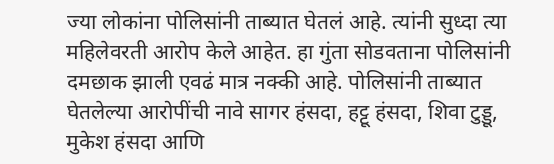ज्या लोकांना पोलिसांनी ताब्यात घेतलं आहे. त्यांनी सुध्दा त्या महिलेवरती आरोप केले आहेत. हा गुंता सोडवताना पोलिसांनी दमछाक झाली एवढं मात्र नक्की आहे. पोलिसांनी ताब्यात घेतलेल्या आरोपींची नावे सागर हंसदा, हट्टू हंसदा, शिवा टुड्डू, मुकेश हंसदा आणि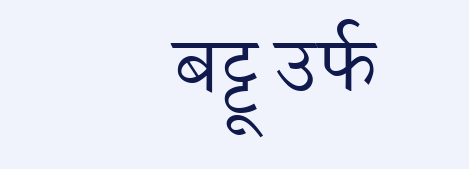बट्टू उर्फ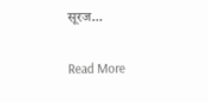सूरज…

Read More